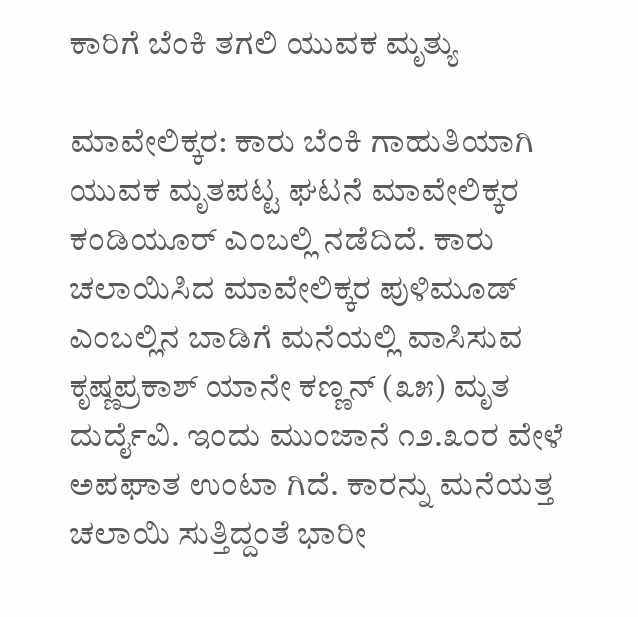ಕಾರಿಗೆ ಬೆಂಕಿ ತಗಲಿ ಯುವಕ ಮೃತ್ಯು

ಮಾವೇಲಿಕ್ಕರ: ಕಾರು ಬೆಂಕಿ ಗಾಹುತಿಯಾಗಿ ಯುವಕ ಮೃತಪಟ್ಟ ಘಟನೆ ಮಾವೇಲಿಕ್ಕರ ಕಂಡಿಯೂರ್ ಎಂಬಲ್ಲಿ ನಡೆದಿದೆ. ಕಾರು ಚಲಾಯಿಸಿದ ಮಾವೇಲಿಕ್ಕರ ಪುಳಿಮೂಡ್ ಎಂಬಲ್ಲಿನ ಬಾಡಿಗೆ ಮನೆಯಲ್ಲಿ ವಾಸಿಸುವ ಕೃಷ್ಣಪ್ರಕಾಶ್ ಯಾನೇ ಕಣ್ಣನ್ (೩೫) ಮೃತ ದುರ್ದೈವಿ. ಇಂದು ಮುಂಜಾನೆ ೧೨.೩೦ರ ವೇಳೆ ಅಪಘಾತ ಉಂಟಾ ಗಿದೆ. ಕಾರನ್ನು ಮನೆಯತ್ತ ಚಲಾಯಿ ಸುತ್ತಿದ್ದಂತೆ ಭಾರೀ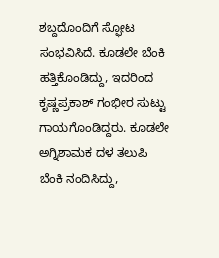ಶಬ್ದದೊಂದಿಗೆ ಸ್ಫೋಟ ಸಂಭವಿಸಿದೆ. ಕೂಡಲೇ ಬೆಂಕಿ ಹತ್ತಿಕೊಂಡಿದ್ದು, ಇದರಿಂದ ಕೃಷ್ಣಪ್ರಕಾಶ್ ಗಂಭೀರ ಸುಟ್ಟು ಗಾಯಗೊಂಡಿದ್ದರು. ಕೂಡಲೇ ಅಗ್ನಿಶಾಮಕ ದಳ ತಲುಪಿ ಬೆಂಕಿ ನಂದಿಸಿದ್ದು,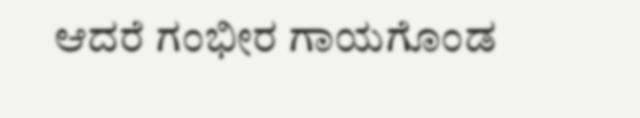ಆದರೆ ಗಂಭೀರ ಗಾಯಗೊಂಡ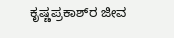ಕೃಷ್ಣಪ್ರಕಾಶ್‌ರ ಜೀವ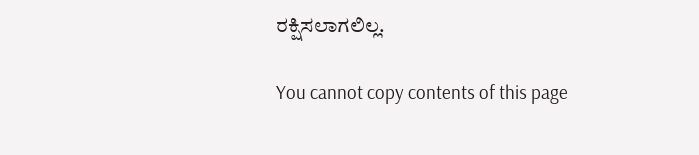ರಕ್ಷಿಸಲಾಗಲಿಲ್ಲ.

You cannot copy contents of this page